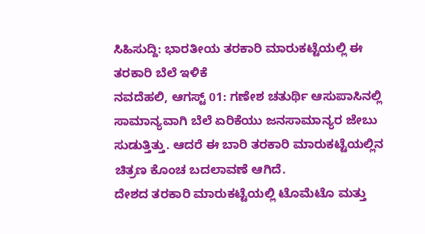ಸಿಹಿಸುದ್ದಿ: ಭಾರತೀಯ ತರಕಾರಿ ಮಾರುಕಟ್ಟೆಯಲ್ಲಿ ಈ ತರಕಾರಿ ಬೆಲೆ ಇಳಿಕೆ
ನವದೆಹಲಿ, ಆಗಸ್ಟ್ 01: ಗಣೇಶ ಚತುರ್ಥಿ ಆಸುಪಾಸಿನಲ್ಲಿ ಸಾಮಾನ್ಯವಾಗಿ ಬೆಲೆ ಏರಿಕೆಯು ಜನಸಾಮಾನ್ಯರ ಜೇಬು ಸುಡುತ್ತಿತ್ತು. ಆದರೆ ಈ ಬಾರಿ ತರಕಾರಿ ಮಾರುಕಟ್ಟೆಯಲ್ಲಿನ ಚಿತ್ರಣ ಕೊಂಚ ಬದಲಾವಣೆ ಆಗಿದೆ.
ದೇಶದ ತರಕಾರಿ ಮಾರುಕಟ್ಟೆಯಲ್ಲಿ ಟೊಮೆಟೊ ಮತ್ತು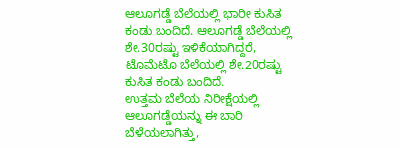ಆಲೂಗಡ್ಡೆ ಬೆಲೆಯಲ್ಲಿ ಭಾರೀ ಕುಸಿತ ಕಂಡು ಬಂದಿದೆ. ಆಲೂಗಡ್ಡೆ ಬೆಲೆಯಲ್ಲಿ ಶೇ.30ರಷ್ಟು ಇಳಿಕೆಯಾಗಿದ್ದರೆ, ಟೊಮೆಟೊ ಬೆಲೆಯಲ್ಲಿ ಶೇ.20ರಷ್ಟು ಕುಸಿತ ಕಂಡು ಬಂದಿದೆ.
ಉತ್ತಮ ಬೆಲೆಯ ನಿರೀಕ್ಷೆಯಲ್ಲಿ ಆಲೂಗಡ್ಡೆಯನ್ನು ಈ ಬಾರಿ ಬೆಳೆಯಲಾಗಿತ್ತು,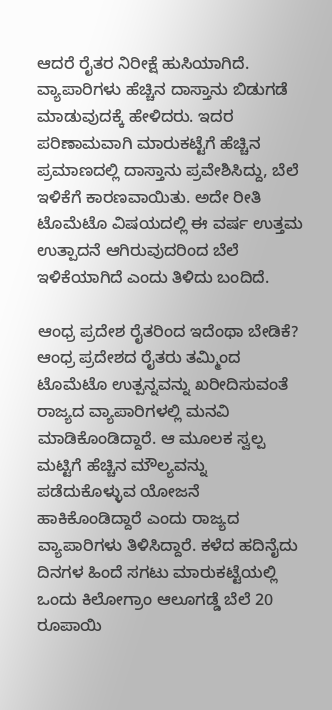ಆದರೆ ರೈತರ ನಿರೀಕ್ಷೆ ಹುಸಿಯಾಗಿದೆ. ವ್ಯಾಪಾರಿಗಳು ಹೆಚ್ಚಿನ ದಾಸ್ತಾನು ಬಿಡುಗಡೆ ಮಾಡುವುದಕ್ಕೆ ಹೇಳಿದರು. ಇದರ ಪರಿಣಾಮವಾಗಿ ಮಾರುಕಟ್ಟೆಗೆ ಹೆಚ್ಚಿನ ಪ್ರಮಾಣದಲ್ಲಿ ದಾಸ್ತಾನು ಪ್ರವೇಶಿಸಿದ್ದು, ಬೆಲೆ ಇಳಿಕೆಗೆ ಕಾರಣವಾಯಿತು. ಅದೇ ರೀತಿ ಟೊಮೆಟೊ ವಿಷಯದಲ್ಲಿ ಈ ವರ್ಷ ಉತ್ತಮ ಉತ್ಪಾದನೆ ಆಗಿರುವುದರಿಂದ ಬೆಲೆ ಇಳಿಕೆಯಾಗಿದೆ ಎಂದು ತಿಳಿದು ಬಂದಿದೆ.

ಆಂಧ್ರ ಪ್ರದೇಶ ರೈತರಿಂದ ಇದೆಂಥಾ ಬೇಡಿಕೆ?
ಆಂಧ್ರ ಪ್ರದೇಶದ ರೈತರು ತಮ್ಮಿಂದ ಟೊಮೆಟೊ ಉತ್ಪನ್ನವನ್ನು ಖರೀದಿಸುವಂತೆ ರಾಜ್ಯದ ವ್ಯಾಪಾರಿಗಳಲ್ಲಿ ಮನವಿ ಮಾಡಿಕೊಂಡಿದ್ದಾರೆ. ಆ ಮೂಲಕ ಸ್ವಲ್ಪ ಮಟ್ಟಿಗೆ ಹೆಚ್ಚಿನ ಮೌಲ್ಯವನ್ನು ಪಡೆದುಕೊಳ್ಳುವ ಯೋಜನೆ ಹಾಕಿಕೊಂಡಿದ್ದಾರೆ ಎಂದು ರಾಜ್ಯದ ವ್ಯಾಪಾರಿಗಳು ತಿಳಿಸಿದ್ದಾರೆ. ಕಳೆದ ಹದಿನೈದು ದಿನಗಳ ಹಿಂದೆ ಸಗಟು ಮಾರುಕಟ್ಟೆಯಲ್ಲಿ ಒಂದು ಕಿಲೋಗ್ರಾಂ ಆಲೂಗಡ್ಡೆ ಬೆಲೆ 20 ರೂಪಾಯಿ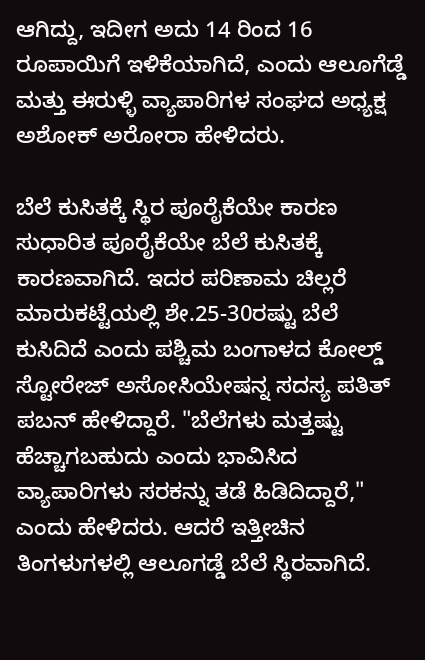ಆಗಿದ್ದು, ಇದೀಗ ಅದು 14 ರಿಂದ 16 ರೂಪಾಯಿಗೆ ಇಳಿಕೆಯಾಗಿದೆ, ಎಂದು ಆಲೂಗೆಡ್ಡೆ ಮತ್ತು ಈರುಳ್ಳಿ ವ್ಯಾಪಾರಿಗಳ ಸಂಘದ ಅಧ್ಯಕ್ಷ ಅಶೋಕ್ ಅರೋರಾ ಹೇಳಿದರು.

ಬೆಲೆ ಕುಸಿತಕ್ಕೆ ಸ್ಥಿರ ಪೂರೈಕೆಯೇ ಕಾರಣ
ಸುಧಾರಿತ ಪೂರೈಕೆಯೇ ಬೆಲೆ ಕುಸಿತಕ್ಕೆ ಕಾರಣವಾಗಿದೆ. ಇದರ ಪರಿಣಾಮ ಚಿಲ್ಲರೆ ಮಾರುಕಟ್ಟೆಯಲ್ಲಿ ಶೇ.25-30ರಷ್ಟು ಬೆಲೆ ಕುಸಿದಿದೆ ಎಂದು ಪಶ್ಚಿಮ ಬಂಗಾಳದ ಕೋಲ್ಡ್ ಸ್ಟೋರೇಜ್ ಅಸೋಸಿಯೇಷನ್ನ ಸದಸ್ಯ ಪತಿತ್ ಪಬನ್ ಹೇಳಿದ್ದಾರೆ. "ಬೆಲೆಗಳು ಮತ್ತಷ್ಟು ಹೆಚ್ಚಾಗಬಹುದು ಎಂದು ಭಾವಿಸಿದ ವ್ಯಾಪಾರಿಗಳು ಸರಕನ್ನು ತಡೆ ಹಿಡಿದಿದ್ದಾರೆ," ಎಂದು ಹೇಳಿದರು. ಆದರೆ ಇತ್ತೀಚಿನ ತಿಂಗಳುಗಳಲ್ಲಿ ಆಲೂಗಡ್ಡೆ ಬೆಲೆ ಸ್ಥಿರವಾಗಿದೆ.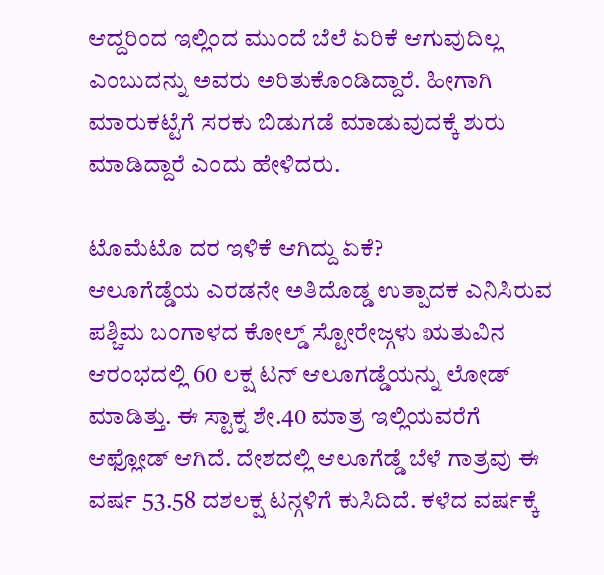ಆದ್ದರಿಂದ ಇಲ್ಲಿಂದ ಮುಂದೆ ಬೆಲೆ ಏರಿಕೆ ಆಗುವುದಿಲ್ಲ ಎಂಬುದನ್ನು ಅವರು ಅರಿತುಕೊಂಡಿದ್ದಾರೆ. ಹೀಗಾಗಿ ಮಾರುಕಟ್ಟೆಗೆ ಸರಕು ಬಿಡುಗಡೆ ಮಾಡುವುದಕ್ಕೆ ಶುರು ಮಾಡಿದ್ದಾರೆ ಎಂದು ಹೇಳಿದರು.

ಟೊಮೆಟೊ ದರ ಇಳಿಕೆ ಆಗಿದ್ದು ಏಕೆ?
ಆಲೂಗೆಡ್ಡೆಯ ಎರಡನೇ ಅತಿದೊಡ್ಡ ಉತ್ಪಾದಕ ಎನಿಸಿರುವ ಪಶ್ಚಿಮ ಬಂಗಾಳದ ಕೋಲ್ಡ್ ಸ್ಟೋರೇಜ್ಗಳು ಋತುವಿನ ಆರಂಭದಲ್ಲಿ 60 ಲಕ್ಷ ಟನ್ ಆಲೂಗಡ್ಡೆಯನ್ನು ಲೋಡ್ ಮಾಡಿತ್ತು. ಈ ಸ್ಟಾಕ್ನ ಶೇ.40 ಮಾತ್ರ ಇಲ್ಲಿಯವರೆಗೆ ಆಫ್ಲೋಡ್ ಆಗಿದೆ. ದೇಶದಲ್ಲಿ ಆಲೂಗೆಡ್ಡೆ ಬೆಳೆ ಗಾತ್ರವು ಈ ವರ್ಷ 53.58 ದಶಲಕ್ಷ ಟನ್ಗಳಿಗೆ ಕುಸಿದಿದೆ. ಕಳೆದ ವರ್ಷಕ್ಕೆ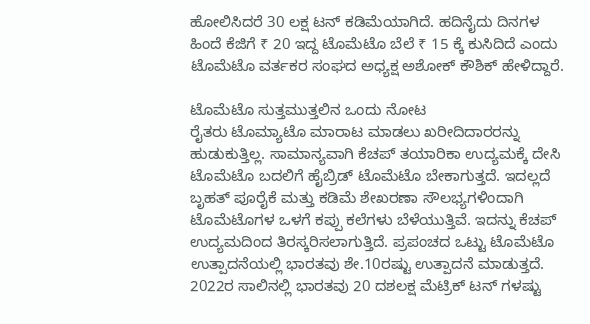ಹೋಲಿಸಿದರೆ 30 ಲಕ್ಷ ಟನ್ ಕಡಿಮೆಯಾಗಿದೆ. ಹದಿನೈದು ದಿನಗಳ ಹಿಂದೆ ಕೆಜಿಗೆ ₹ 20 ಇದ್ದ ಟೊಮೆಟೊ ಬೆಲೆ ₹ 15 ಕ್ಕೆ ಕುಸಿದಿದೆ ಎಂದು ಟೊಮೆಟೊ ವರ್ತಕರ ಸಂಘದ ಅಧ್ಯಕ್ಷ ಅಶೋಕ್ ಕೌಶಿಕ್ ಹೇಳಿದ್ದಾರೆ.

ಟೊಮೆಟೊ ಸುತ್ತಮುತ್ತಲಿನ ಒಂದು ನೋಟ
ರೈತರು ಟೊಮ್ಯಾಟೊ ಮಾರಾಟ ಮಾಡಲು ಖರೀದಿದಾರರನ್ನು ಹುಡುಕುತ್ತಿಲ್ಲ. ಸಾಮಾನ್ಯವಾಗಿ ಕೆಚಪ್ ತಯಾರಿಕಾ ಉದ್ಯಮಕ್ಕೆ ದೇಸಿ ಟೊಮೆಟೊ ಬದಲಿಗೆ ಹೈಬ್ರಿಡ್ ಟೊಮೆಟೊ ಬೇಕಾಗುತ್ತದೆ. ಇದಲ್ಲದೆ ಬೃಹತ್ ಪೂರೈಕೆ ಮತ್ತು ಕಡಿಮೆ ಶೇಖರಣಾ ಸೌಲಭ್ಯಗಳಿಂದಾಗಿ ಟೊಮೆಟೊಗಳ ಒಳಗೆ ಕಪ್ಪು ಕಲೆಗಳು ಬೆಳೆಯುತ್ತಿವೆ. ಇದನ್ನು ಕೆಚಪ್ ಉದ್ಯಮದಿಂದ ತಿರಸ್ಕರಿಸಲಾಗುತ್ತಿದೆ. ಪ್ರಪಂಚದ ಒಟ್ಟು ಟೊಮೆಟೊ ಉತ್ಪಾದನೆಯಲ್ಲಿ ಭಾರತವು ಶೇ.10ರಷ್ಟು ಉತ್ಪಾದನೆ ಮಾಡುತ್ತದೆ. 2022ರ ಸಾಲಿನಲ್ಲಿ ಭಾರತವು 20 ದಶಲಕ್ಷ ಮೆಟ್ರಿಕ್ ಟನ್ ಗಳಷ್ಟು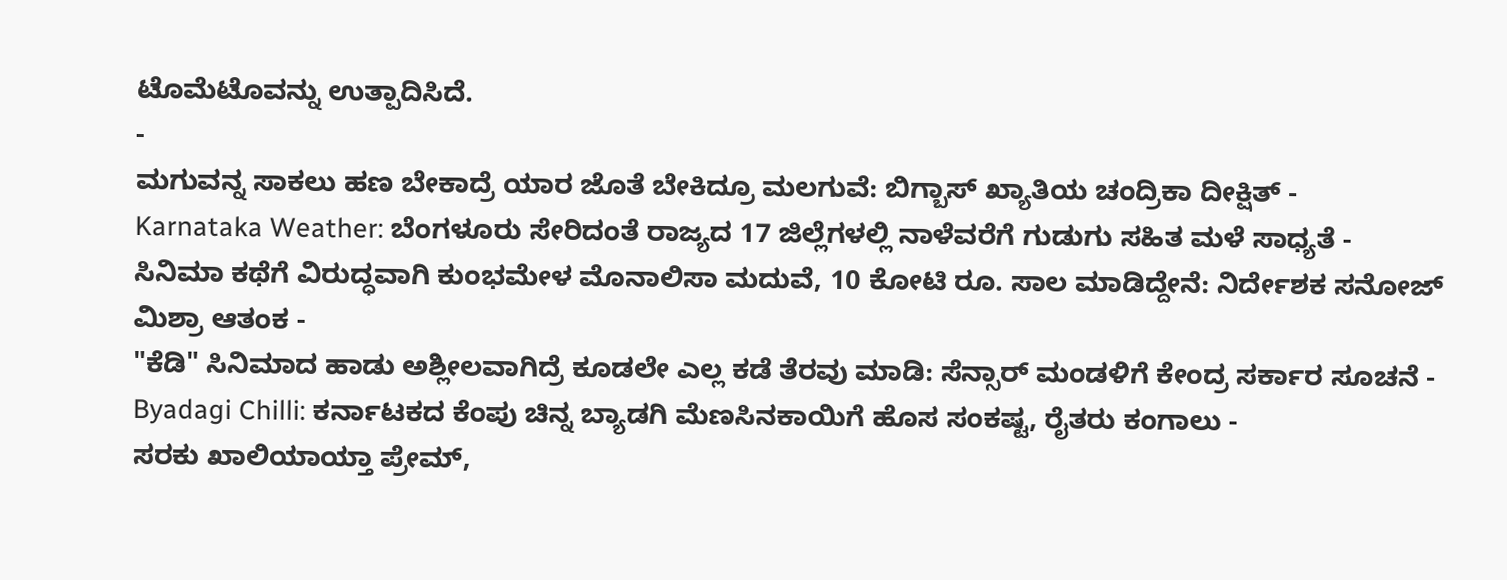ಟೊಮೆಟೊವನ್ನು ಉತ್ಪಾದಿಸಿದೆ.
-
ಮಗುವನ್ನ ಸಾಕಲು ಹಣ ಬೇಕಾದ್ರೆ ಯಾರ ಜೊತೆ ಬೇಕಿದ್ರೂ ಮಲಗುವೆ: ಬಿಗ್ಬಾಸ್ ಖ್ಯಾತಿಯ ಚಂದ್ರಿಕಾ ದೀಕ್ಷಿತ್ -
Karnataka Weather: ಬೆಂಗಳೂರು ಸೇರಿದಂತೆ ರಾಜ್ಯದ 17 ಜಿಲ್ಲೆಗಳಲ್ಲಿ ನಾಳೆವರೆಗೆ ಗುಡುಗು ಸಹಿತ ಮಳೆ ಸಾಧ್ಯತೆ -
ಸಿನಿಮಾ ಕಥೆಗೆ ವಿರುದ್ಧವಾಗಿ ಕುಂಭಮೇಳ ಮೊನಾಲಿಸಾ ಮದುವೆ, 10 ಕೋಟಿ ರೂ. ಸಾಲ ಮಾಡಿದ್ದೇನೆ: ನಿರ್ದೇಶಕ ಸನೋಜ್ ಮಿಶ್ರಾ ಆತಂಕ -
"ಕೆಡಿ" ಸಿನಿಮಾದ ಹಾಡು ಅಶ್ಲೀಲವಾಗಿದ್ರೆ ಕೂಡಲೇ ಎಲ್ಲ ಕಡೆ ತೆರವು ಮಾಡಿ: ಸೆನ್ಸಾರ್ ಮಂಡಳಿಗೆ ಕೇಂದ್ರ ಸರ್ಕಾರ ಸೂಚನೆ -
Byadagi Chilli: ಕರ್ನಾಟಕದ ಕೆಂಪು ಚಿನ್ನ ಬ್ಯಾಡಗಿ ಮೆಣಸಿನಕಾಯಿಗೆ ಹೊಸ ಸಂಕಷ್ಟ, ರೈತರು ಕಂಗಾಲು -
ಸರಕು ಖಾಲಿಯಾಯ್ತಾ ಪ್ರೇಮ್,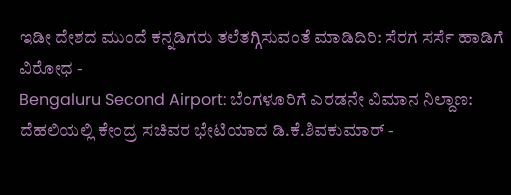ಇಡೀ ದೇಶದ ಮುಂದೆ ಕನ್ನಡಿಗರು ತಲೆತಗ್ಗಿಸುವಂತೆ ಮಾಡಿದಿರಿ: ಸೆರಗ ಸರ್ಸೆ ಹಾಡಿಗೆ ವಿರೋಧ -
Bengaluru Second Airport: ಬೆಂಗಳೂರಿಗೆ ಎರಡನೇ ವಿಮಾನ ನಿಲ್ದಾಣ: ದೆಹಲಿಯಲ್ಲಿ ಕೇಂದ್ರ ಸಚಿವರ ಭೇಟಿಯಾದ ಡಿ.ಕೆ.ಶಿವಕುಮಾರ್ -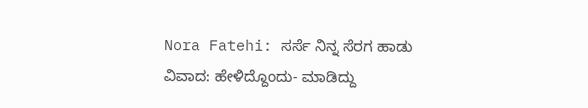Nora Fatehi: ಸರ್ಸೆ ನಿನ್ನ ಸೆರಗ ಹಾಡು ವಿವಾದ: ಹೇಳಿದ್ದೊಂದು- ಮಾಡಿದ್ದು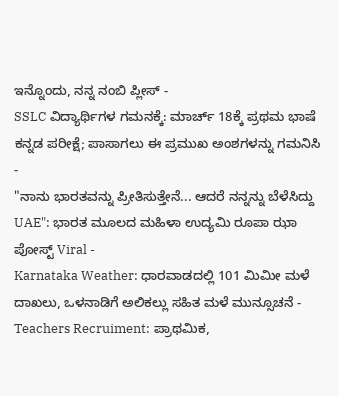ಇನ್ನೊಂದು, ನನ್ನ ನಂಬಿ ಪ್ಲೀಸ್ -
SSLC ವಿದ್ಯಾರ್ಥಿಗಳ ಗಮನಕ್ಕೆ: ಮಾರ್ಚ್ 18ಕ್ಕೆ ಪ್ರಥಮ ಭಾಷೆ ಕನ್ನಡ ಪರೀಕ್ಷೆ; ಪಾಸಾಗಲು ಈ ಪ್ರಮುಖ ಅಂಶಗಳನ್ನು ಗಮನಿಸಿ -
"ನಾನು ಭಾರತವನ್ನು ಪ್ರೀತಿಸುತ್ತೇನೆ... ಆದರೆ ನನ್ನನ್ನು ಬೆಳೆಸಿದ್ದು UAE": ಭಾರತ ಮೂಲದ ಮಹಿಳಾ ಉದ್ಯಮಿ ರೂಪಾ ಝಾ ಪೋಸ್ಟ್ Viral -
Karnataka Weather: ಧಾರವಾಡದಲ್ಲಿ 101 ಮಿಮೀ ಮಳೆ ದಾಖಲು, ಒಳನಾಡಿಗೆ ಅಲಿಕಲ್ಲು ಸಹಿತ ಮಳೆ ಮುನ್ಸೂಚನೆ -
Teachers Recruiment: ಪ್ರಾಥಮಿಕ,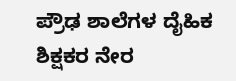ಪ್ರೌಢ ಶಾಲೆಗಳ ದೈಹಿಕ ಶಿಕ್ಷಕರ ನೇರ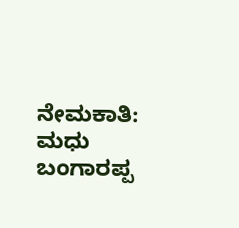ನೇಮಕಾತಿ: ಮಧು ಬಂಗಾರಪ್ಪ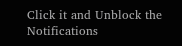Click it and Unblock the Notifications